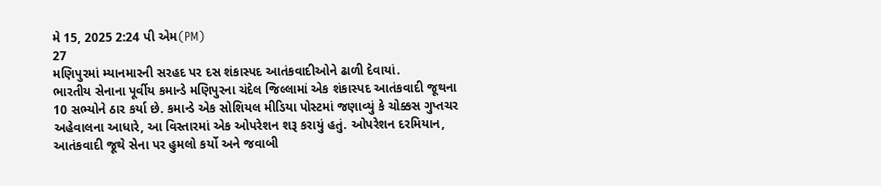મે 15, 2025 2:24 પી એમ(PM)
27
મણિપુરમાં મ્યાનમારની સરહદ પર દસ શંકાસ્પદ આતંકવાદીઓને ઢાળી દેવાયાં.
ભારતીય સેનાના પૂર્વીય કમાન્ડે મણિપુરના ચંદેલ જિલ્લામાં એક શંકાસ્પદ આતંકવાદી જૂથના 10 સભ્યોને ઠાર કર્યા છે. કમાન્ડે એક સોશિયલ મીડિયા પોસ્ટમાં જણાવ્યું કે ચોક્કસ ગુપ્તચર અહેવાલના આધારે, આ વિસ્તારમાં એક ઓપરેશન શરૂ કરાયું હતું. ઓપરેશન દરમિયાન, આતંકવાદી જૂથે સેના પર હુમલો કર્યો અને જવાબી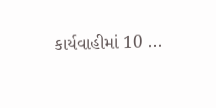કાર્યવાહીમાં 10 ...